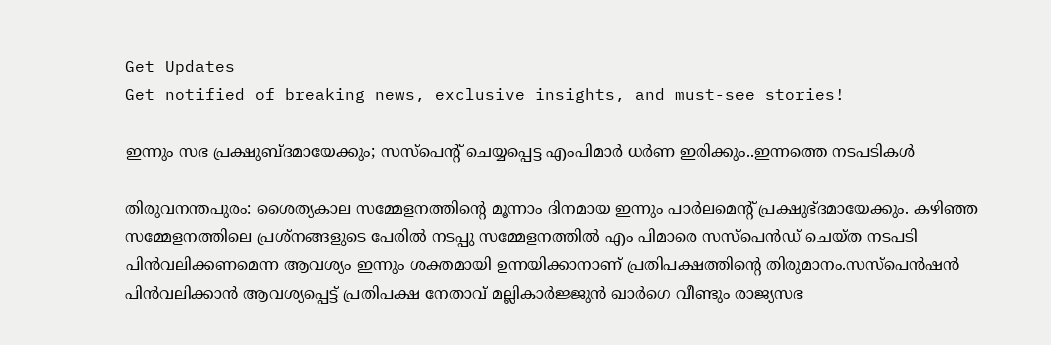Get Updates
Get notified of breaking news, exclusive insights, and must-see stories!

ഇന്നും സഭ പ്രക്ഷുബ്ദമായേക്കും; സസ്പെന്റ് ചെയ്യപ്പെട്ട എംപിമാർ ധർണ ഇരിക്കും..ഇന്നത്തെ നടപടികൾ

തിരുവനന്തപുരം: ശൈത്യകാല സമ്മേളനത്തിന്റെ മൂന്നാം ദിനമായ ഇന്നും പാർലമെന്റ് പ്രക്ഷുഭ്ദമായേക്കും. കഴിഞ്ഞ സമ്മേളനത്തിലെ പ്രശ്നങ്ങളുടെ പേരിൽ നടപ്പു സമ്മേളനത്തിൽ എം പിമാരെ സസ്പെൻഡ് ചെയ്ത നടപടി പിൻവലിക്കണമെന്ന ആവശ്യം ഇന്നും ശക്തമായി ഉന്നയിക്കാനാണ് പ്രതിപക്ഷത്തിന്റെ തിരുമാനം.സസ്പെൻഷൻ പിൻവലിക്കാൻ ആവശ്യപ്പെട്ട് പ്രതിപക്ഷ നേതാവ് മല്ലികാർജ്ജുൻ ഖാർഗെ വീണ്ടും രാജ്യസഭ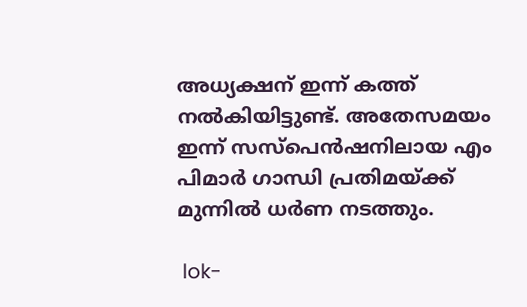അധ്യക്ഷന് ഇന്ന് കത്ത് നൽകിയിട്ടുണ്ട്. അതേസമയം ഇന്ന് സസ്പെൻഷനിലായ എം പിമാർ ഗാന്ധി പ്രതിമയ്ക്ക് മുന്നിൽ ധർണ നടത്തും.

 lok-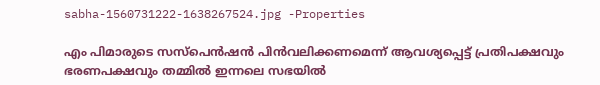sabha-1560731222-1638267524.jpg -Properties

എം പിമാരുടെ സസ്പെൻഷൻ പിൻവലിക്കണമെന്ന് ആവശ്യപ്പെട്ട് പ്രതിപക്ഷവും ഭരണപക്ഷവും തമ്മിൽ ഇന്നലെ സഭയിൽ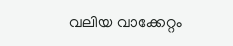വലിയ വാക്കേറ്റം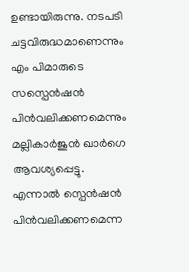ഉണ്ടായിരുന്നു. നടപടി ചട്ടവിരുദ്ധമാണെന്നും എം പിമാരുടെ സസ്പെൻഷൻ പിൻവലിക്കണമെന്നും മല്ലികാർജുൻ ഖാർഗെ ആവശ്യപ്പെട്ടു. എന്നാൽ സ്പെൻഷൻ പിൻവലിക്കണമെന്ന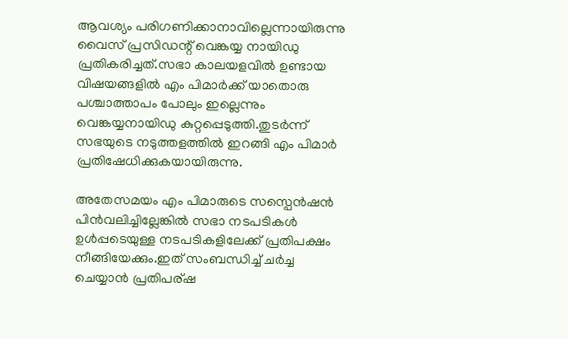ആവശ്യം പരിഗണിക്കാനാവില്ലെന്നായിരുന്നു വൈസ് പ്രസിഡന്റ് വെങ്കയ്യ നായിഡു പ്രതികരിച്ചത്.സഭാ കാലയളവിൽ ഉണ്ടായ വിഷയങ്ങളിൽ എം പിമാർക്ക് യാതൊരു പശ്ചാത്താപം പോലും ഇല്ലെന്നും വെങ്കയ്യനായിഡു കുറ്റപ്പെടുത്തി.തുടർന്ന് സഭയുടെ നടുത്തളത്തിൽ ഇറങ്ങി എം പിമാർ പ്രതിഷേധിക്കുകയായിരുന്നു.

അതേസമയം എം പിമാരുടെ സസ്പെൻഷൻ പിൻവലിച്ചില്ലേങ്കിൽ സഭാ നടപടികൾ ഉൾപ്പടെയുള്ള നടപടികളിലേക്ക് പ്രതിപക്ഷം നീങ്ങിയേക്കും.ഇത് സംബന്ധിച്ച് ചർച്ച ചെയ്യാൻ പ്രതിപര്ഷ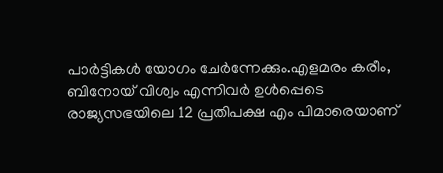പാർട്ടികൾ യോഗം ചേർന്നേക്കും.എളമരം കരീം, ബിനോയ് വിശ്വം എന്നിവര്‍ ഉള്‍പ്പെടെ രാജ്യസഭയിലെ 12 പ്രതിപക്ഷ എം പിമാരെയാണ്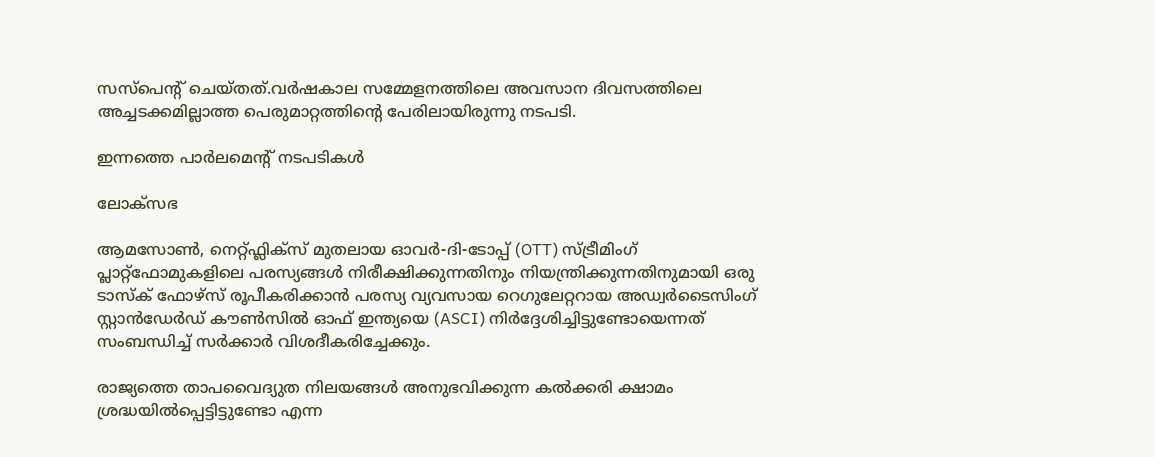സസ്പെന്റ് ചെയ്തത്.വര്‍ഷകാല സമ്മേളനത്തിലെ അവസാന ദിവസത്തിലെ അച്ചടക്കമില്ലാത്ത പെരുമാറ്റത്തിന്റെ പേരിലായിരുന്നു നടപടി.

ഇന്നത്തെ പാർലമെന്റ് നടപടികൾ

ലോക്സഭ

ആമസോൺ, നെറ്റ്ഫ്ലിക്സ് മുതലായ ഓവർ-ദി-ടോപ്പ് (OTT) സ്ട്രീമിംഗ് പ്ലാറ്റ്‌ഫോമുകളിലെ പരസ്യങ്ങൾ നിരീക്ഷിക്കുന്നതിനും നിയന്ത്രിക്കുന്നതിനുമായി ഒരു ടാസ്‌ക് ഫോഴ്‌സ് രൂപീകരിക്കാൻ പരസ്യ വ്യവസായ റെഗുലേറ്ററായ അഡ്വർടൈസിംഗ് സ്റ്റാൻഡേർഡ് കൗൺസിൽ ഓഫ് ഇന്ത്യയെ (ASCI) നിർദ്ദേശിച്ചിട്ടുണ്ടോയെന്നത് സംബന്ധിച്ച് സർക്കാർ വിശദീകരിച്ചേക്കും.

രാജ്യത്തെ താപവൈദ്യുത നിലയങ്ങൾ അനുഭവിക്കുന്ന കൽക്കരി ക്ഷാമം ശ്രദ്ധയിൽപ്പെട്ടിട്ടുണ്ടോ എന്ന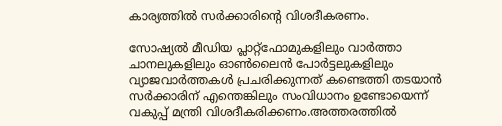കാര്യത്തിൽ സർക്കാരിന്റെ വിശദീകരണം.

സോഷ്യൽ മീഡിയ പ്ലാറ്റ്‌ഫോമുകളിലും വാർത്താ ചാനലുകളിലും ഓൺലൈൻ പോർട്ടലുകളിലും വ്യാജവാർത്തകൾ പ്രചരിക്കുന്നത് കണ്ടെത്തി തടയാൻ സർക്കാരിന് എന്തെങ്കിലും സംവിധാനം ഉണ്ടോയെന്ന് വകുപ്പ് മന്ത്രി വിശദീകരിക്കണം.അത്തരത്തിൽ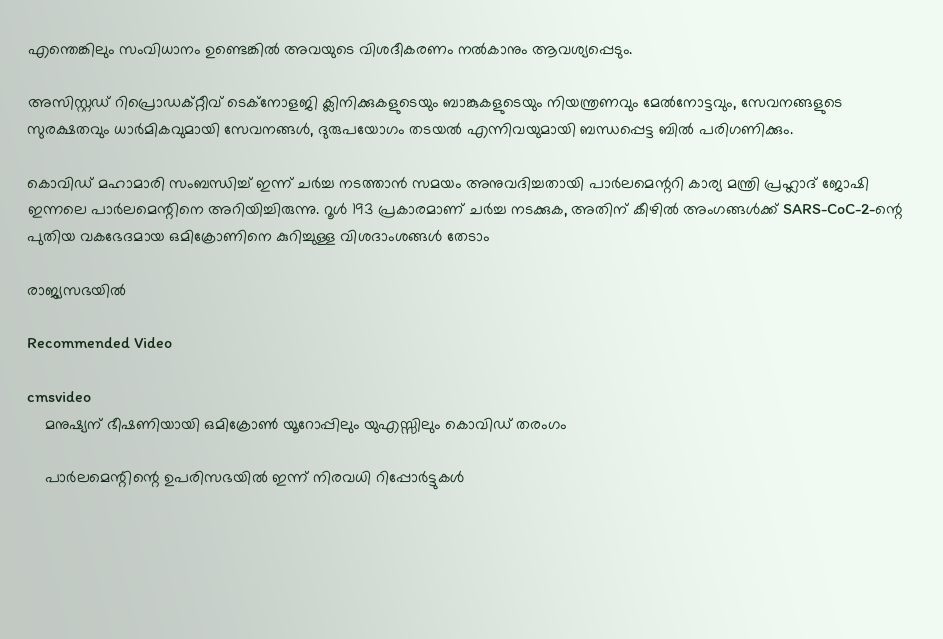എന്തെങ്കിലും സംവിധാനം ഉണ്ടെങ്കിൽ അവയുടെ വിശദീകരണം നൽകാനും ആവശ്യപ്പെടും.

അസിസ്റ്റഡ് റിപ്രൊഡക്റ്റീവ് ടെക്നോളജി ക്ലിനിക്കുകളുടെയും ബാങ്കുകളുടെയും നിയന്ത്രണവും മേൽനോട്ടവും, സേവനങ്ങളുടെ സുരക്ഷതവും ധാർമികവുമായി സേവനങ്ങൾ, ദുരുപയോഗം തടയൽ എന്നിവയുമായി ബന്ധപ്പെട്ട ബിൽ പരിഗണിക്കും.

കൊവിഡ് മഹാമാരി സംബന്ധിച്ച് ഇന്ന് ചർച്ച നടത്താൻ സമയം അനുവദിച്ചതായി പാർലമെന്ററി കാര്യ മന്ത്രി പ്രഹ്ലാദ് ജോഷി ഇന്നലെ പാർലമെന്റിനെ അറിയിച്ചിരുന്നു. റൂൾ 193 പ്രകാരമാണ് ചർച്ച നടക്കുക, അതിന് കീഴിൽ അംഗങ്ങൾക്ക് SARS-CoC-2-ന്റെ പുതിയ വകഭേദമായ ഒമിക്രോണിനെ കുറിച്ചുള്ള വിശദാംശങ്ങൾ തേടാം

രാജ്യസഭയിൽ

Recommended Video

cmsvideo
    മനുഷ്യന് ഭീഷണിയായി ഒമിക്രോൺ യൂറോപ്പിലും യുഎസ്സിലും കൊവിഡ് തരംഗം

    പാർലമെന്റിന്റെ ഉപരിസഭയിൽ ഇന്ന് നിരവധി റിപ്പോർട്ടുകൾ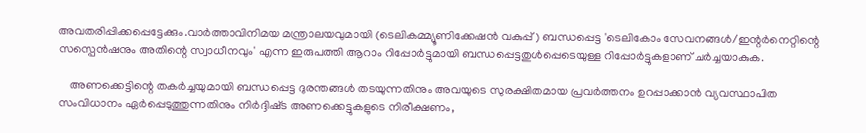അവതരിപ്പിക്കപ്പെട്ടേക്കും.വാർത്താവിനിമയ മന്ത്രാലയവുമായി (ടെലികമ്മ്യൂണിക്കേഷൻ വകുപ്പ്) ബന്ധപ്പെട്ട 'ടെലികോം സേവനങ്ങൾ/ഇന്റർനെറ്റിന്റെ സസ്പെൻഷനും അതിന്റെ സ്വാധീനവും' എന്ന ഇരുപത്തി ആറാം റിപ്പോർട്ടുമായി ബന്ധപ്പെട്ടതുൾപ്പെടെയുള്ള റിപ്പോർട്ടുകളാണ് ചർച്ചയാകുക.

    അണക്കെട്ടിന്റെ തകർച്ചയുമായി ബന്ധപ്പെട്ട ദുരന്തങ്ങൾ തടയുന്നതിനും അവയുടെ സുരക്ഷിതമായ പ്രവർത്തനം ഉറപ്പാക്കാൻ വ്യവസ്ഥാപിത സംവിധാനം ഏർപ്പെടുത്തുന്നതിനും നിർദ്ദിഷ്‌ട അണക്കെട്ടുകളുടെ നിരീക്ഷണം,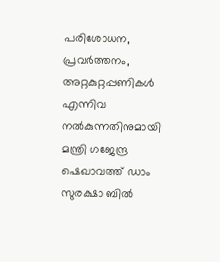പരിശോധന, പ്രവർത്തനം, അറ്റകുറ്റപ്പണികൾ എന്നിവ നൽകുന്നതിനുമായി മന്ത്രി ഗജേന്ദ്ര ഷെഖാവത്ത് ഡാം സുരക്ഷാ ബിൽ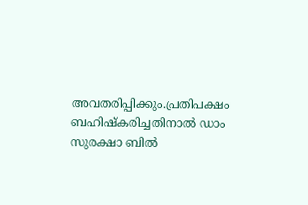അവതരിപ്പിക്കും.പ്രതിപക്ഷം ബഹിഷ്കരിച്ചതിനാൽ ഡാം സുരക്ഷാ ബിൽ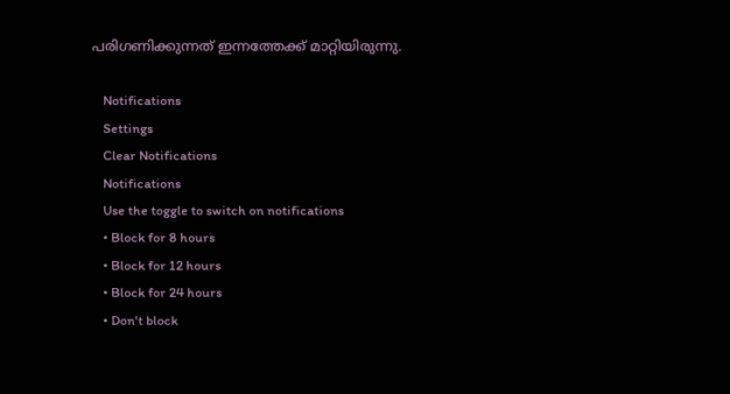പരിഗണിക്കുന്നത് ഇന്നത്തേക്ക് മാറ്റിയിരുന്നു.

    Notifications
    Settings
    Clear Notifications
    Notifications
    Use the toggle to switch on notifications
    • Block for 8 hours
    • Block for 12 hours
    • Block for 24 hours
    • Don't block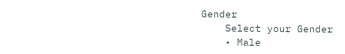Gender
    Select your Gender
    • Male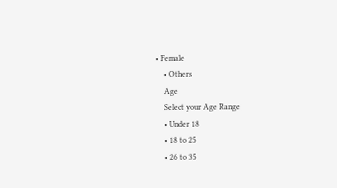• Female
    • Others
    Age
    Select your Age Range
    • Under 18
    • 18 to 25
    • 26 to 35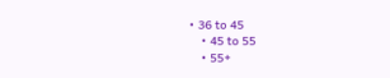• 36 to 45
    • 45 to 55
    • 55+